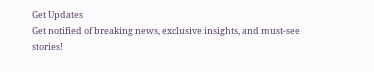Get Updates
Get notified of breaking news, exclusive insights, and must-see stories!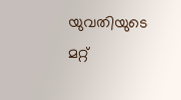യുവതിയുടെ മറ്റ്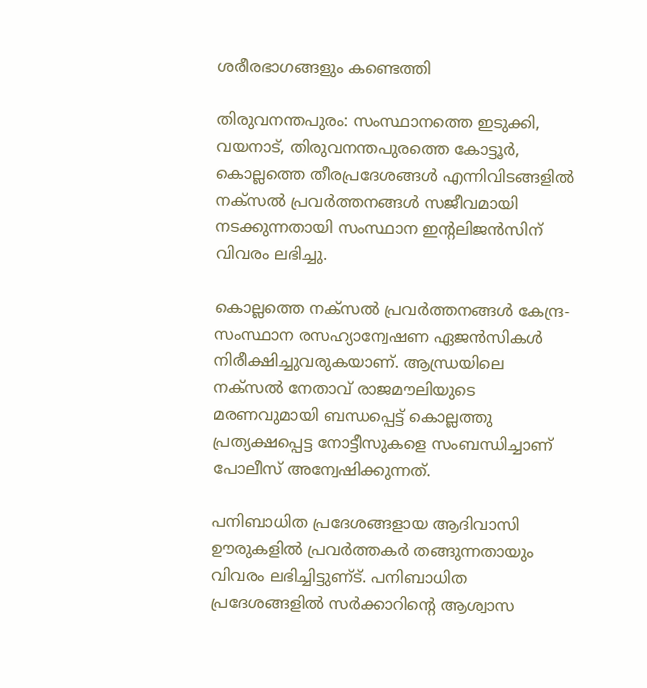ശരീരഭാഗങ്ങളും കണ്ടെത്തി

തിരുവനന്തപുരം: സംസ്ഥാനത്തെ ഇടുക്കി, വയനാട്‌, തിരുവനന്തപുരത്തെ കോട്ടൂര്‍, കൊല്ലത്തെ തീരപ്രദേശങ്ങള്‍ എന്നിവിടങ്ങളില്‍ നക്‌സല്‍ പ്രവര്‍ത്തനങ്ങള്‍ സജീവമായി നടക്കുന്നതായി സംസ്ഥാന ഇന്റലിജന്‍സിന്‌ വിവരം ലഭിച്ചു.

കൊല്ലത്തെ നക്‌സല്‍ പ്രവര്‍ത്തനങ്ങള്‍ കേന്ദ്ര-സംസ്ഥാന രസഹ്യാന്വേഷണ ഏജന്‍സികള്‍ നിരീക്ഷിച്ചുവരുകയാണ്‌. ആന്ധ്രയിലെ നക്‌സല്‍ നേതാവ്‌ രാജമൗലിയുടെ മരണവുമായി ബന്ധപ്പെട്ട്‌ കൊല്ലത്തു പ്രത്യക്ഷപ്പെട്ട നോട്ടീസുകളെ സംബന്ധിച്ചാണ്‌ പോലീസ്‌ അന്വേഷിക്കുന്നത്‌.

പനിബാധിത പ്രദേശങ്ങളായ ആദിവാസി ഊരുകളില്‍ പ്രവര്‍ത്തകര്‍ തങ്ങുന്നതായും വിവരം ലഭിച്ചിട്ടുണ്‌ട്‌. പനിബാധിത പ്രദേശങ്ങളില്‍ സര്‍ക്കാറിന്റെ ആശ്വാസ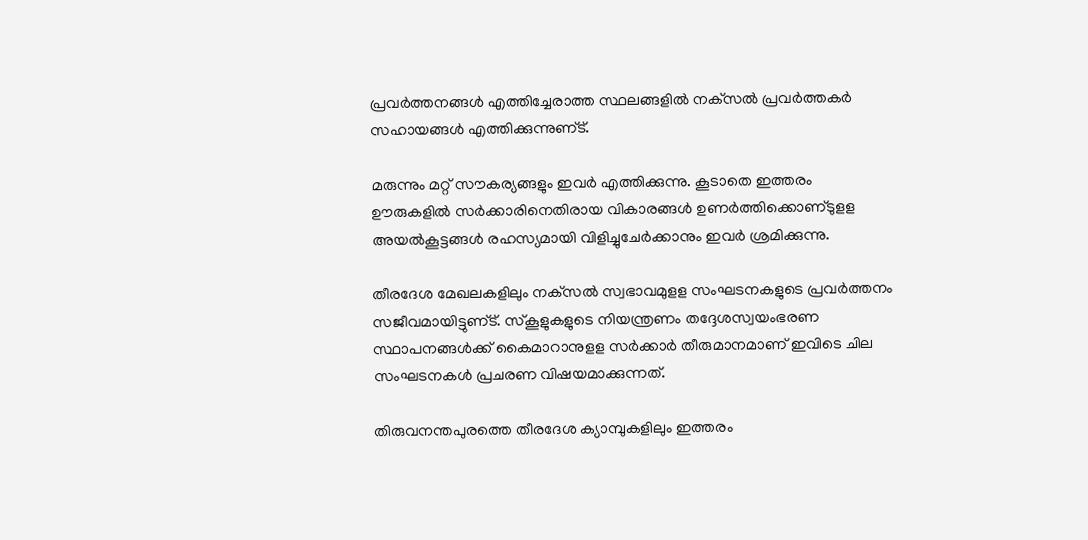പ്രവര്‍ത്തനങ്ങള്‍ എത്തിച്ചേരാത്ത സ്ഥലങ്ങളില്‍ നക്‌സല്‍ പ്രവര്‍ത്തകര്‍ സഹായങ്ങള്‍ എത്തിക്കുന്നുണ്‌ട്‌.

മരുന്നും മറ്റ്‌ സൗകര്യങ്ങളും ഇവര്‍ എത്തിക്കുന്നു. കൂടാതെ ഇത്തരം ഊരുകളില്‍ സര്‍ക്കാരിനെതിരായ വികാരങ്ങള്‍ ഉണര്‍ത്തിക്കൊണ്‌ടുളള അയല്‍കൂട്ടങ്ങള്‍ രഹസ്യമായി വിളിച്ചുചേര്‍ക്കാനും ഇവര്‍ ശ്രമിക്കുന്നു.

തീരദേശ മേഖലകളിലും നക്‌സല്‍ സ്വഭാവമുളള സംഘടനകളുടെ പ്രവര്‍ത്തനം സജീവമായിട്ടുണ്‌ട്‌. സ്‌കൂളുകളുടെ നിയന്ത്രണം തദ്ദേശസ്വയംഭരണ സ്ഥാപനങ്ങള്‍ക്ക്‌ കൈമാറാനുളള സര്‍ക്കാര്‍ തീരുമാനമാണ്‌ ഇവിടെ ചില സംഘടനകള്‍ പ്രചരണ വിഷയമാക്കുന്നത്‌.

തിരുവനന്തപുരത്തെ തീരദേശ ക്യാമ്പുകളിലും ഇത്തരം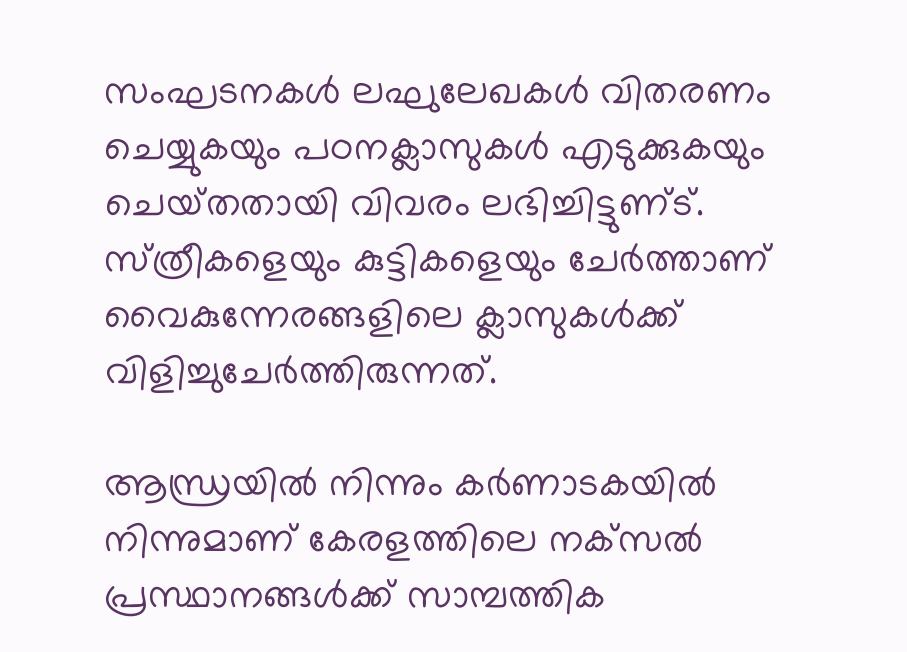സംഘടനകള്‍ ലഘുലേഖകള്‍ വിതരണം ചെയ്യുകയും പഠനക്ലാസുകള്‍ എടുക്കുകയും ചെയ്‌തതായി വിവരം ലഭിച്ചിട്ടുണ്‌ട്‌. സ്‌ത്രീകളെയും കുട്ടികളെയും ചേര്‍ത്താണ്‌ വൈകുന്നേരങ്ങളിലെ ക്ലാസുകള്‍ക്ക്‌ വിളിച്ചുചേര്‍ത്തിരുന്നത്‌.

ആന്ധ്രയില്‍ നിന്നും കര്‍ണാടകയില്‍ നിന്നുമാണ്‌ കേരളത്തിലെ നക്‌സല്‍ പ്രസ്ഥാനങ്ങള്‍ക്ക്‌ സാമ്പത്തിക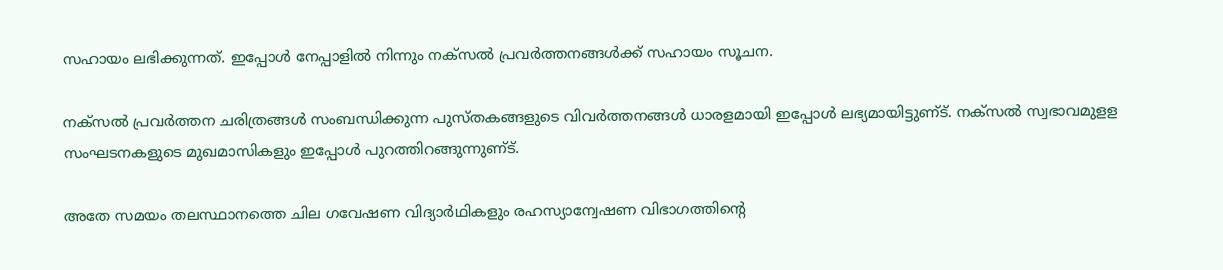സഹായം ലഭിക്കുന്നത്‌. ഇപ്പോള്‍ നേപ്പാളില്‍ നിന്നും നക്‌സല്‍ പ്രവര്‍ത്തനങ്ങള്‍ക്ക്‌ സഹായം സൂചന.

നക്‌സല്‍ പ്രവര്‍ത്തന ചരിത്രങ്ങള്‍ സംബന്ധിക്കുന്ന പുസ്‌തകങ്ങളുടെ വിവര്‍ത്തനങ്ങള്‍ ധാരളമായി ഇപ്പോള്‍ ലഭ്യമായിട്ടുണ്‌ട്‌. നക്‌സല്‍ സ്വഭാവമുളള സംഘടനകളുടെ മുഖമാസികളും ഇപ്പോള്‍ പുറത്തിറങ്ങുന്നുണ്‌ട്‌.

അതേ സമയം തലസ്ഥാനത്തെ ചില ഗവേഷണ വിദ്യാര്‍ഥികളും രഹസ്യാന്വേഷണ വിഭാഗത്തിന്റെ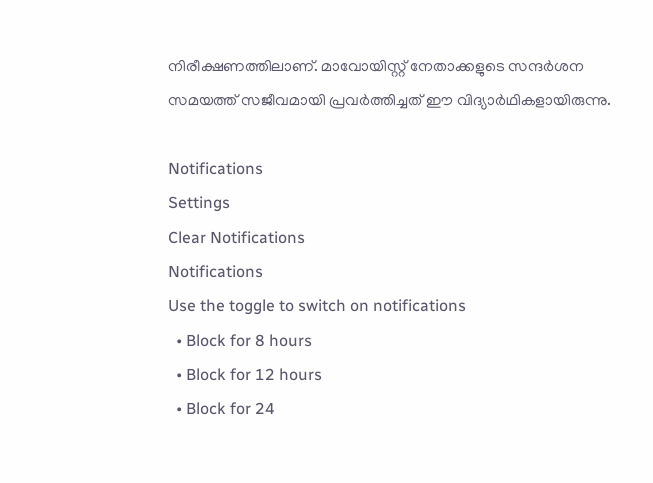നിരീക്ഷണത്തിലാണ്‌. മാവോയിസ്റ്റ്‌ നേതാക്കളുടെ സന്ദര്‍ശന സമയത്ത്‌ സജീവമായി പ്രവര്‍ത്തിച്ചത്‌ ഈ വിദ്യാര്‍ഥികളായിരുന്നു.

Notifications
Settings
Clear Notifications
Notifications
Use the toggle to switch on notifications
  • Block for 8 hours
  • Block for 12 hours
  • Block for 24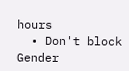hours
  • Don't block
Gender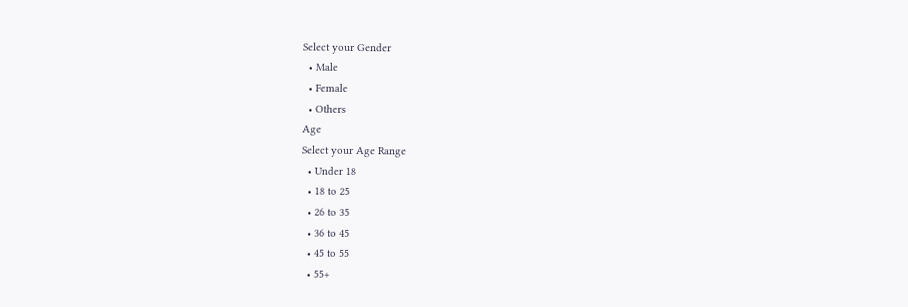Select your Gender
  • Male
  • Female
  • Others
Age
Select your Age Range
  • Under 18
  • 18 to 25
  • 26 to 35
  • 36 to 45
  • 45 to 55
  • 55+